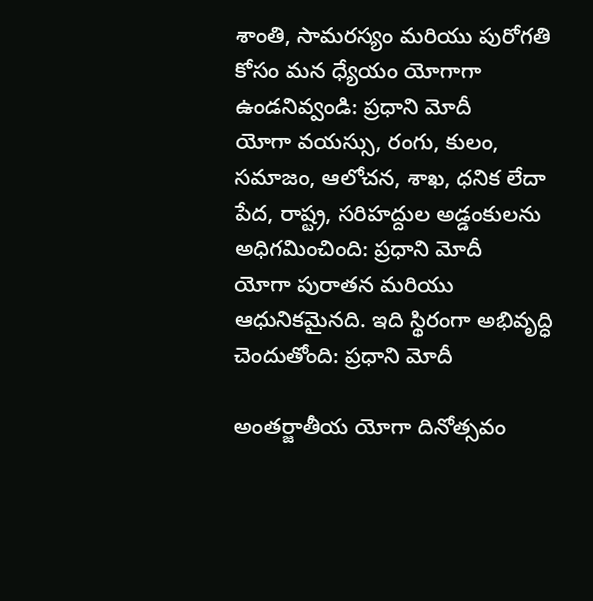శాంతి, సామరస్యం మరియు పురోగతి కోసం మన ధ్యేయం యోగాగా ఉండనివ్వండి: ప్రధాని మోదీ
యోగా వయస్సు, రంగు, కులం, సమాజం, ఆలోచన, శాఖ, ధనిక లేదా పేద, రాష్ట్ర, సరిహద్దుల అడ్డంకులను అధిగమించింది: ప్రధాని మోదీ
యోగా పురాతన మరియు ఆధునికమైనది. ఇది స్థిరంగా అభివృద్ధి చెందుతోంది: ప్రధాని మోదీ

అంతర్జాతీయ యోగా దినోత్సవం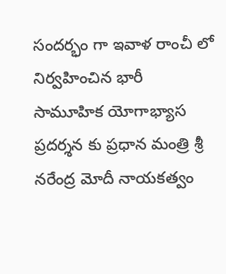సందర్భం గా ఇవాళ రాంచీ లో నిర్వహించిన భారీ సామూహిక యోగాభ్యాస ప్రదర్శన కు ప్రధాన మంత్రి శ్రీ నరేంద్ర మోదీ నాయకత్వం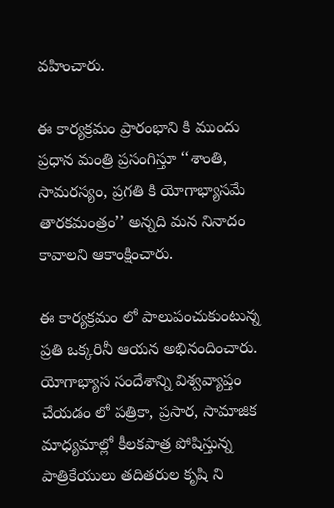వహించారు.

ఈ కార్యక్రమం ప్రారంభాని కి ముందు ప్రధాన మంత్రి ప్రసంగిస్తూ ‘‘శాంతి, సామరస్యం, ప్రగతి కి యోగాభ్యాసమే తారకమంత్రం’’ అన్నది మన నినాదం కావాలని ఆకాంక్షించారు.

ఈ కార్యక్రమం లో పాలుపంచుకుంటున్న ప్రతి ఒక్కరినీ ఆయన అభినందించారు. యోగాభ్యాస సందేశాన్ని విశ్వవ్యాప్తం చేయడం లో పత్రికా, ప్రసార, సామాజిక మాధ్యమాల్లో కీలకపాత్ర పోషిస్తున్న పాత్రికేయులు తదితరుల కృషి ని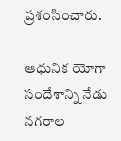ప్రశంసించారు.

ఆధునిక యోగా సందేశాన్ని నేడు నగరాల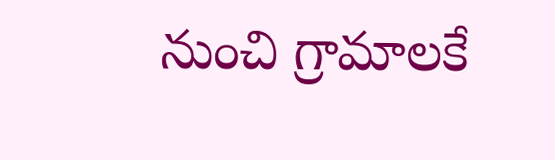నుంచి గ్రామాలకే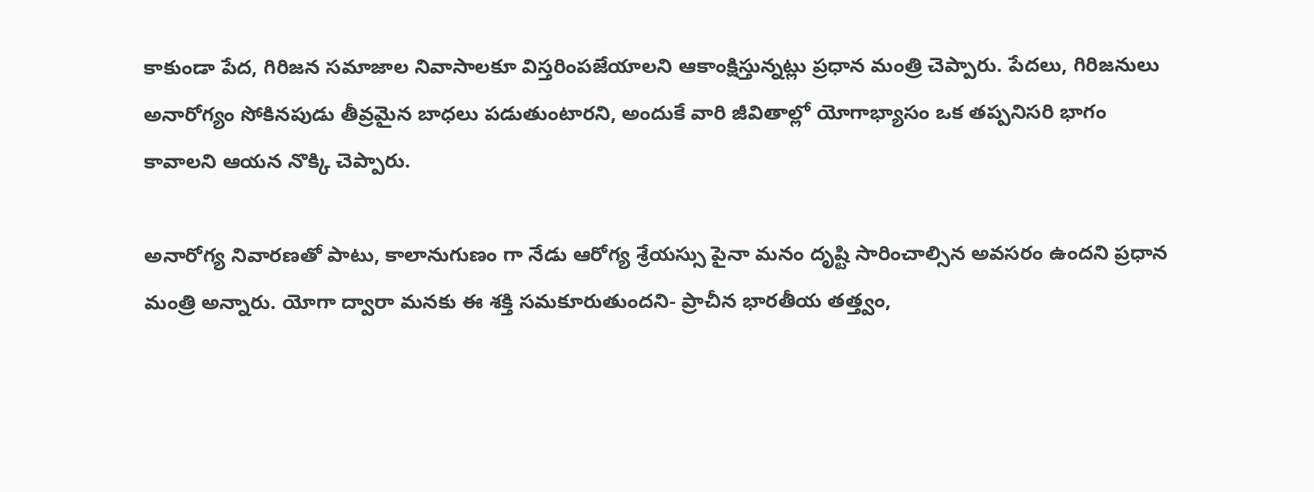కాకుండా పేద, గిరిజన సమాజాల నివాసాలకూ విస్తరింపజేయాలని ఆకాంక్షిస్తున్నట్లు ప్రధాన మంత్రి చెప్పారు. పేదలు, గిరిజనులు అనారోగ్యం సోకినపుడు తీవ్రమైన బాధలు పడుతుంటారని, అందుకే వారి జీవితాల్లో యోగాభ్యాసం ఒక తప్పనిసరి భాగం కావాలని ఆయన నొక్కి చెప్పారు.

అనారోగ్య నివారణతో పాటు, కాలానుగుణం గా నేడు ఆరోగ్య శ్రేయస్సు పైనా మనం దృష్టి సారించాల్సిన అవసరం ఉందని ప్రధాన మంత్రి అన్నారు. యోగా ద్వారా మనకు ఈ శక్తి సమకూరుతుందని- ప్రాచీన భారతీయ తత్త్వం,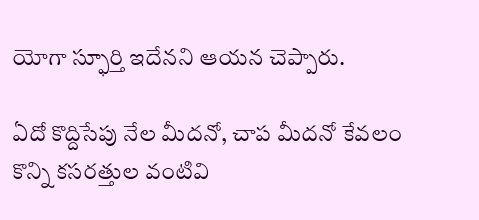యోగా స్ఫూర్తి ఇదేనని ఆయన చెప్పారు.

ఏదో కొద్దిసేపు నేల మీదనో, చాప మీదనో కేవలం కొన్ని కసరత్తుల వంటివి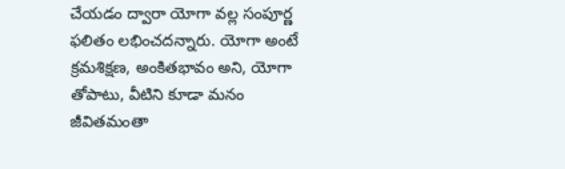చేయడం ద్వారా యోగా వల్ల సంపూర్ణ ఫలితం లభించదన్నారు. యోగా అంటే క్రమశిక్షణ, అంకితభావం అని, యోగా తోపాటు, వీటిని కూడా మనం జీవితమంతా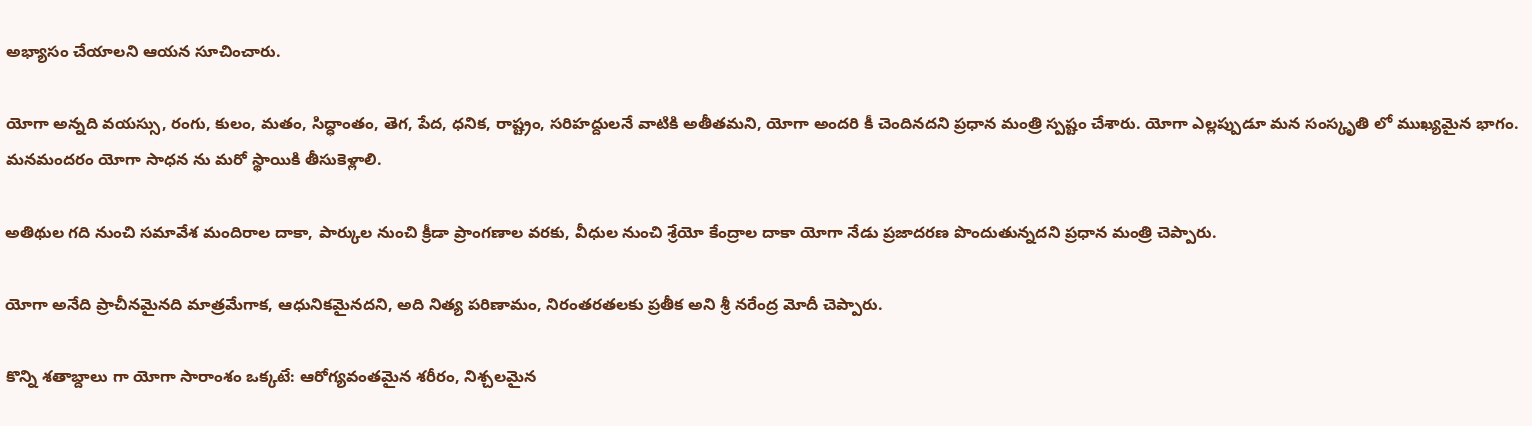అభ్యాసం చేయాలని ఆయన సూచించారు.

యోగా అన్నది వయస్సు, రంగు, కులం, మతం, సిద్ధాంతం, తెగ, పేద, ధనిక, రాష్ట్రం, సరిహద్దులనే వాటికి అతీతమని, యోగా అందరి కీ చెందినదని ప్రధాన మంత్రి స్పష్టం చేశారు. యోగా ఎల్లప్పుడూ మన సంస్కృతి లో ముఖ్యమైన భాగం. మనమందరం యోగా సాధన ను మరో స్థాయికి తీసుకెళ్లాలి.

అతిథుల గది నుంచి సమావేశ మందిరాల దాకా, పార్కుల నుంచి క్రీడా ప్రాంగణాల వరకు, వీధుల నుంచి శ్రేయో కేంద్రాల దాకా యోగా నేడు ప్రజాదరణ పొందుతున్నదని ప్రధాన మంత్రి చెప్పారు.

యోగా అనేది ప్రాచీనమైనది మాత్రమేగాక, ఆధునికమైనదని, అది నిత్య పరిణామం, నిరంతరతలకు ప్రతీక అని శ్రీ నరేంద్ర మోదీ చెప్పారు.

కొన్ని శతాబ్దాలు గా యోగా సారాంశం ఒక్కటే: ఆరోగ్యవంతమైన శరీరం, నిశ్చలమైన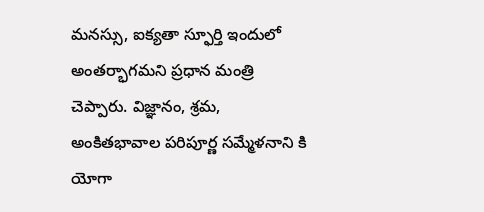మనస్సు, ఐక్యతా స్ఫూర్తి ఇందులో అంతర్భాగమని ప్రధాన మంత్రి చెప్పారు. విజ్ఞానం, శ్రమ, అంకితభావాల పరిపూర్ణ సమ్మేళనాని కి యోగా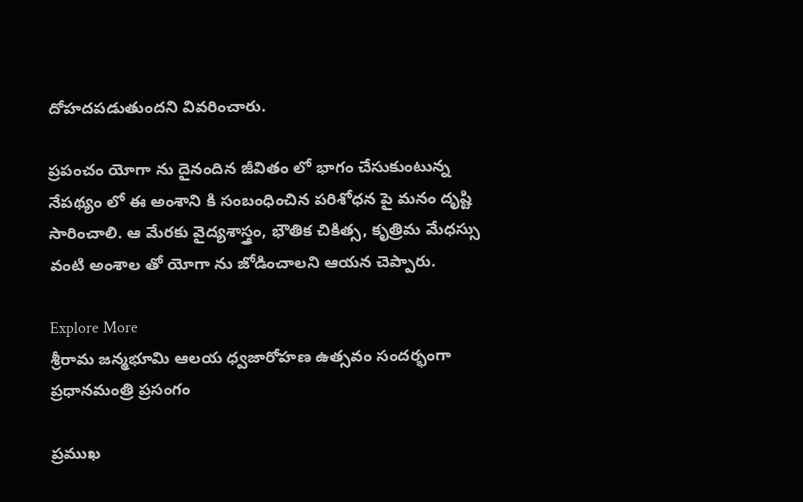దోహదపడుతుందని వివరించారు.

ప్రపంచం యోగా ను దైనందిన జీవితం లో భాగం చేసుకుంటున్న నేపథ్యం లో ఈ అంశాని కి సంబంధించిన పరిశోధన పై మనం దృష్టి సారించాలి. ఆ మేరకు వైద్యశాస్త్రం, భౌతిక చికిత్స, కృత్రిమ మేధస్సు వంటి అంశాల తో యోగా ను జోడించాలని ఆయన చెప్పారు.

Explore More
శ్రీరామ జన్మభూమి ఆలయ ధ్వజారోహణ ఉత్సవం సందర్భంగా ప్రధానమంత్రి ప్రసంగం

ప్రముఖ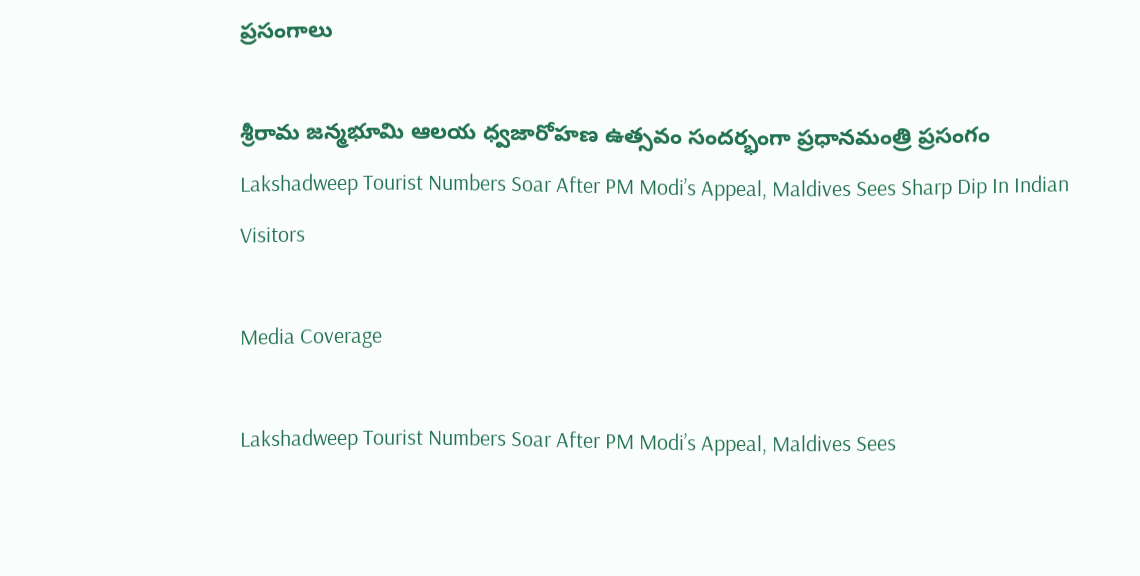ప్రసంగాలు

శ్రీరామ జన్మభూమి ఆలయ ధ్వజారోహణ ఉత్సవం సందర్భంగా ప్రధానమంత్రి ప్రసంగం
Lakshadweep Tourist Numbers Soar After PM Modi’s Appeal, Maldives Sees Sharp Dip In Indian Visitors

Media Coverage

Lakshadweep Tourist Numbers Soar After PM Modi’s Appeal, Maldives Sees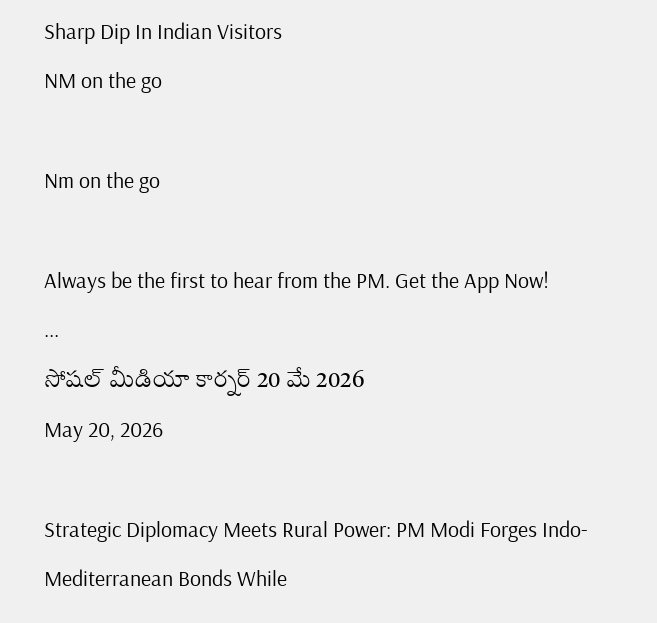Sharp Dip In Indian Visitors
NM on the go

Nm on the go

Always be the first to hear from the PM. Get the App Now!
...
సోషల్ మీడియా కార్నర్ 20 మే 2026
May 20, 2026

Strategic Diplomacy Meets Rural Power: PM Modi Forges Indo-Mediterranean Bonds While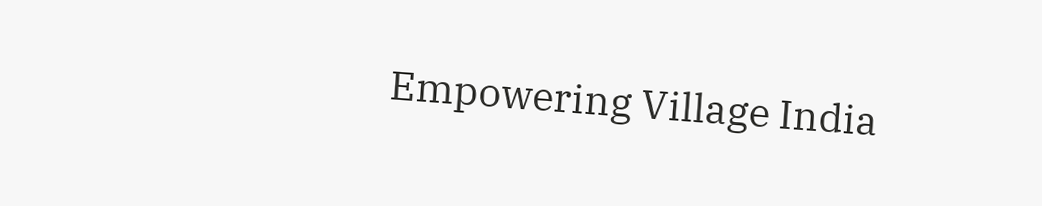Empowering Village India